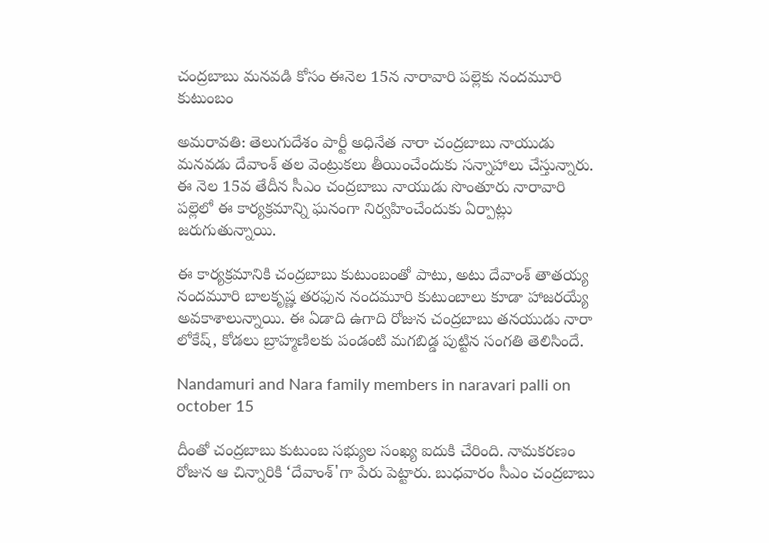చంద్రబాబు మనవడి కోసం ఈనెల 15న నారావారి పల్లెకు నందమూరి కుటుంబం

అమరావతి: తెలుగుదేశం పార్టీ అధినేత నారా చంద్రబాబు నాయుడు మనవడు దేవాంశ్‌ తల వెంట్రుకలు తీయించేందుకు సన్నాహాలు చేస్తున్నారు. ఈ నెల 15వ తేదీన సీఎం చంద్రబాబు నాయుడు సొంతూరు నారావారి పల్లెలో ఈ కార్యక్రమాన్ని ఘనంగా నిర్వహించేందుకు ఏర్పాట్లు జరుగుతున్నాయి.

ఈ కార్యక్రమానికి చంద్రబాబు కుటుంబంతో పాటు, అటు దేవాంశ్ తాతయ్య నందమూరి బాలకృష్ణ తరఫున నందమూరి కుటుంబాలు కూడా హాజరయ్యే అవకాశాలున్నాయి. ఈ ఏడాది ఉగాది రోజున చంద్రబాబు తనయుడు నారా లోకేష్, కోడలు బ్రాహ్మణిలకు పండంటి మగబిడ్డ పుట్టిన సంగతి తెలిసిందే.

Nandamuri and Nara family members in naravari palli on october 15

దీంతో చంద్రబాబు కుటుంబ సభ్యుల సంఖ్య ఐదుకి చేరింది. నామకరణం రోజున ఆ చిన్నారికి ‘దేవాంశ్'గా పేరు పెట్టారు. బుధవారం సీఎం చంద్రబాబు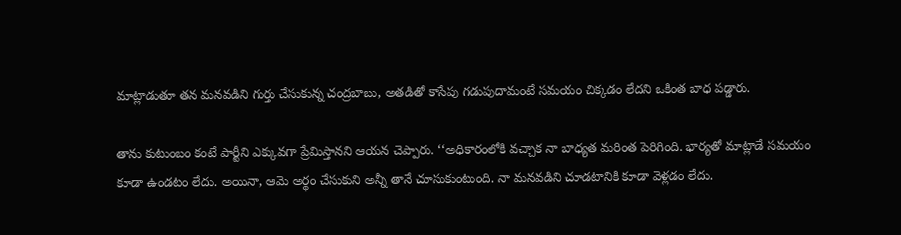మాట్లాడుతూ తన మనవడిని గుర్తు చేసుకున్న చంద్రబాబు, అతడితో కాసేపు గడుపుదామంటే సమయం చిక్కడం లేదని ఒకింత బాధ పడ్డారు.

తాను కుటుంబం కంటే పార్టీని ఎక్కువగా ప్రేమిస్తానని ఆయన చెప్పారు. ‘‘అధికారంలోకి వచ్చాక నా బాధ్యత మరింత పెరిగింది. భార్యతో మాట్లాడే సమయం కూడా ఉండటం లేదు. అయినా, ఆమె అర్థం చేసుకుని అన్నీ తానే చూసుకుంటుంది. నా మనవడిని చూడటానికి కూడా వెళ్లడం లేదు.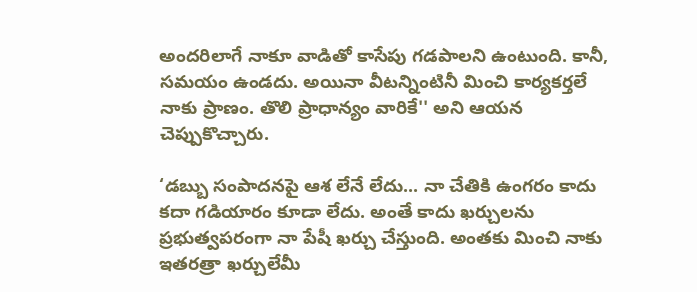అందరిలాగే నాకూ వాడితో కాసేపు గడపాలని ఉంటుంది. కానీ, సమయం ఉండదు. అయినా వీటన్నింటినీ మించి కార్యకర్తలే నాకు ప్రాణం. తొలి ప్రాధాన్యం వారికే'' అని ఆయన చెప్పుకొచ్చారు.

‘డబ్బు సంపాదనపై ఆశ లేనే లేదు... నా చేతికి ఉంగరం కాదు కదా గడియారం కూడా లేదు. అంతే కాదు ఖర్చులను ప్రభుత్వపరంగా నా పేషీ ఖర్చు చేస్తుంది. అంతకు మించి నాకు ఇతరత్రా ఖర్చులేమీ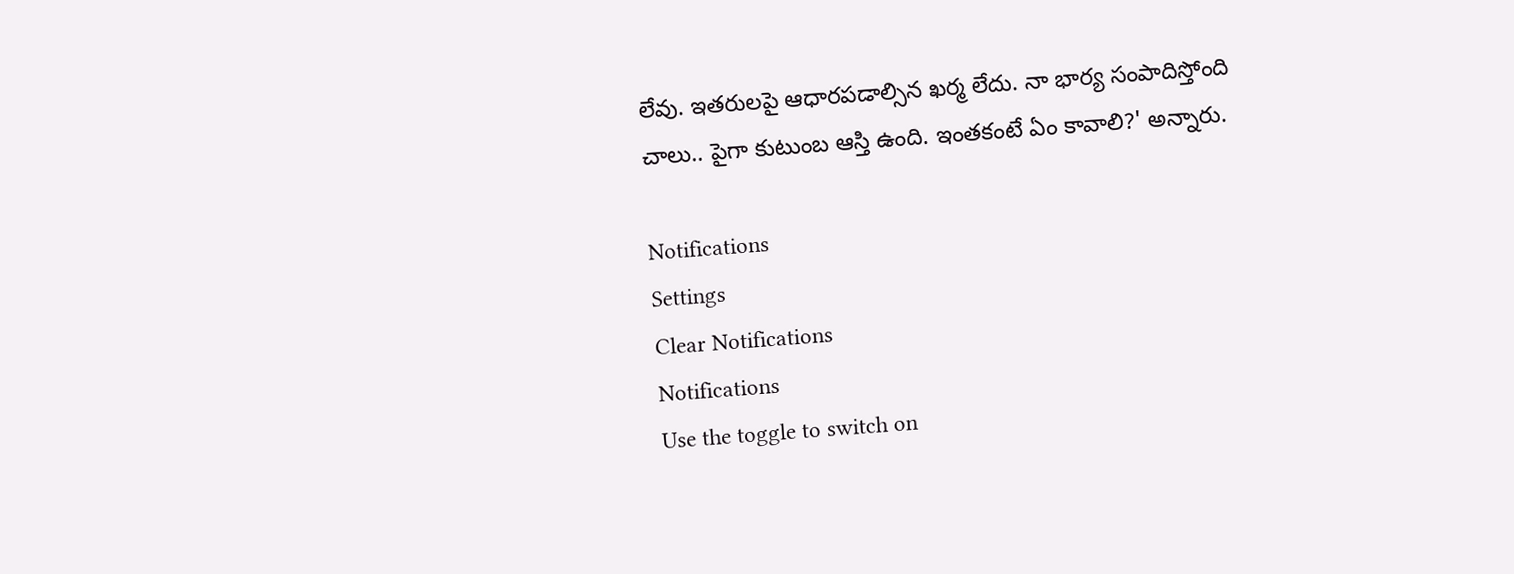లేవు. ఇతరులపై ఆధారపడాల్సిన ఖర్మ లేదు. నా భార్య సంపాదిస్తోంది చాలు.. పైగా కుటుంబ ఆస్తి ఉంది. ఇంతకంటే ఏం కావాలి?' అన్నారు.

Notifications
Settings
Clear Notifications
Notifications
Use the toggle to switch on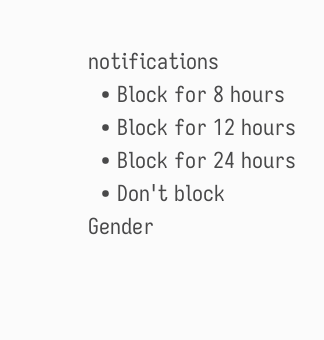notifications
  • Block for 8 hours
  • Block for 12 hours
  • Block for 24 hours
  • Don't block
Gender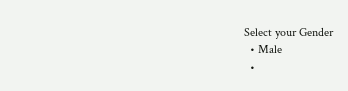Select your Gender
  • Male
  •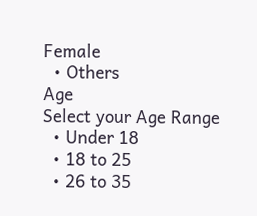Female
  • Others
Age
Select your Age Range
  • Under 18
  • 18 to 25
  • 26 to 35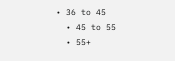• 36 to 45
  • 45 to 55
  • 55+